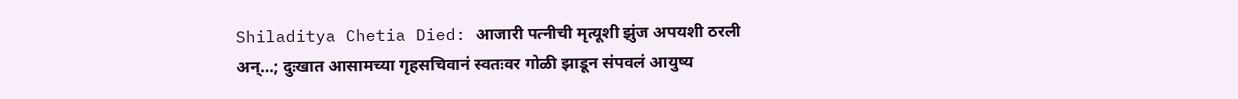Shiladitya Chetia Died: आजारी पत्नीची मृत्यूशी झुंज अपयशी ठरली अन्…; दुःखात आसामच्या गृहसचिवानं स्वतःवर गोळी झाडून संपवलं आयुष्य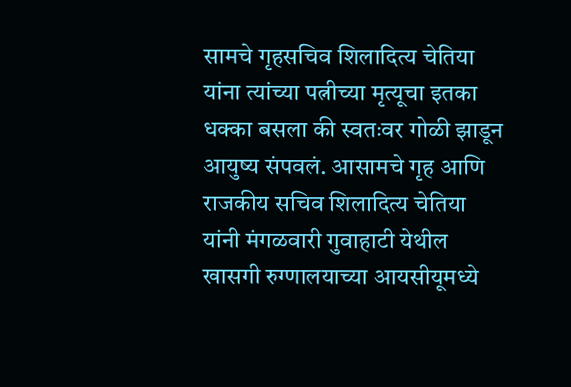सामचे गृहसचिव शिलादित्य चेतिया यांना त्यांच्या पत्नीच्या मृत्यूचा इतका धक्का बसला की स्वतःवर गोळी झाडून आयुष्य संपवलं. आसामचे गृह आणि राजकीय सचिव शिलादित्य चेतिया यांनी मंगळवारी गुवाहाटी येथील खासगी रुग्णालयाच्या आयसीयूमध्ये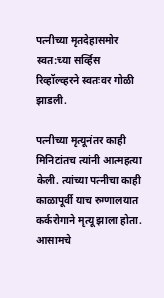पत्नीच्या मृतदेहासमोर स्वत:च्या सर्व्हिस रिव्हॉल्व्हरने स्वतःवर गोळी झाडली.

पत्नीच्या मृत्यूनंतर काही मिनिटांतच त्यांनी आत्महत्या केली. त्यांच्या पत्नीचा काही काळापूर्वी याच रुग्णालयात कर्करोगाने मृत्यू झाला होता. आसामचे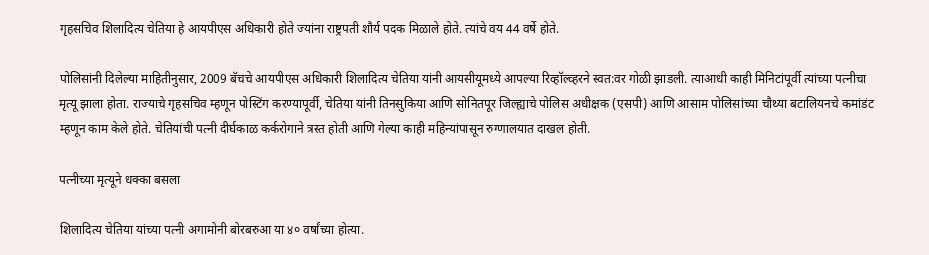गृहसचिव शिलादित्य चेतिया हे आयपीएस अधिकारी होते ज्यांना राष्ट्रपती शौर्य पदक मिळाले होते. त्यांचे वय 44 वर्षे होते.

पोलिसांनी दिलेल्या माहितीनुसार, 2009 बॅचचे आयपीएस अधिकारी शिलादित्य चेतिया यांनी आयसीयूमध्ये आपल्या रिव्हॉल्व्हरने स्वत:वर गोळी झाडली. त्याआधी काही मिनिटांपूर्वी त्यांच्या पत्नीचा मृत्यू झाला होता. राज्याचे गृहसचिव म्हणून पोस्टिंग करण्यापूर्वी, चेतिया यांनी तिनसुकिया आणि सोनितपूर जिल्ह्याचे पोलिस अधीक्षक (एसपी) आणि आसाम पोलिसांच्या चौथ्या बटालियनचे कमांडंट म्हणून काम केले होते. चेतियांची पत्नी दीर्घकाळ कर्करोगाने त्रस्त होती आणि गेल्या काही महिन्यांपासून रुग्णालयात दाखल होती.

पत्नीच्या मृत्यूने धक्का बसला

शिलादित्य चेतिया यांच्या पत्नी अगामोनी बोरबरुआ या ४० वर्षांच्या होत्या.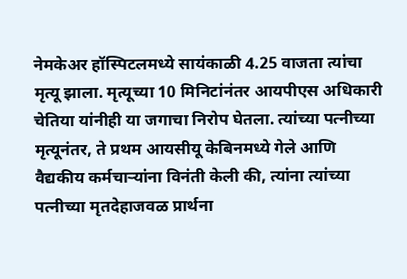नेमकेअर हॉस्पिटलमध्ये सायंकाळी 4.25 वाजता त्यांचा मृत्यू झाला. मृत्यूच्या 10 मिनिटांनंतर आयपीएस अधिकारी चेतिया यांनीही या जगाचा निरोप घेतला. त्यांच्या पत्नीच्या मृत्यूनंतर, ते प्रथम आयसीयू केबिनमध्ये गेले आणि वैद्यकीय कर्मचाऱ्यांना विनंती केली की, त्यांना त्यांच्या पत्नीच्या मृतदेहाजवळ प्रार्थना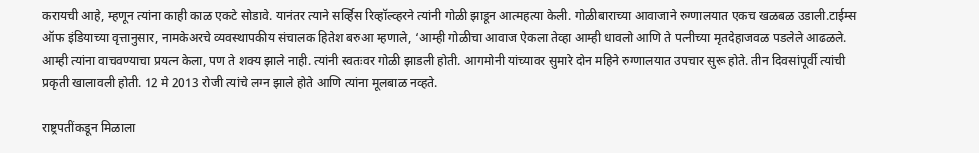करायची आहे, म्हणून त्यांना काही काळ एकटे सोडावे. यानंतर त्याने सर्व्हिस रिव्हॉल्व्हरने त्यांनी गोळी झाडून आत्महत्या केली. गोळीबाराच्या आवाजाने रुग्णालयात एकच खळबळ उडाली.टाईम्स ऑफ इंडियाच्या वृत्तानुसार, नामकेअरचे व्यवस्थापकीय संचालक हितेश बरुआ म्हणाले, ‘आम्ही गोळीचा आवाज ऐकला तेव्हा आम्ही धावलो आणि ते पत्नीच्या मृतदेहाजवळ पडलेले आढळले. आम्ही त्यांना वाचवण्याचा प्रयत्न केला, पण ते शक्य झाले नाही. त्यांनी स्वतःवर गोळी झाडली होती. आगमोनी यांच्यावर सुमारे दोन महिने रुग्णालयात उपचार सुरू होते. तीन दिवसांपूर्वी त्यांची प्रकृती खालावली होती. 12 मे 2013 रोजी त्यांचे लग्न झाले होते आणि त्यांना मूलबाळ नव्हते.

राष्ट्रपतींकडून मिळाला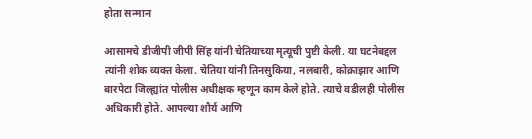होता सन्मान

आसामचे डीजीपी जीपी सिंह यांनी चेतियाच्या मृत्यूची पुष्टी केली. या घटनेबद्दल त्यांनी शोक व्यक्त केला. चेतिया यांनी तिनसुकिया, नलबारी, कोक्राझार आणि बारपेटा जिल्ह्यांत पोलीस अधीक्षक म्हणून काम केले होते. त्याचे वडीलही पोलीस अधिकारी होते. आपल्या शौर्य आणि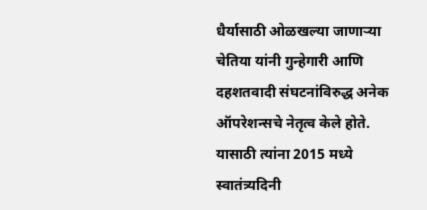धैर्यासाठी ओळखल्या जाणाऱ्या चेतिया यांनी गुन्हेगारी आणि दहशतवादी संघटनांविरुद्ध अनेक ऑपरेशन्सचे नेतृत्व केले होते. यासाठी त्यांना 2015 मध्ये स्वातंत्र्यदिनी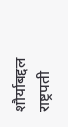शौर्याबद्दल राष्ट्रपती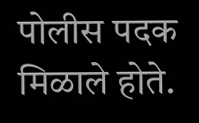पोलीस पदक मिळाले होते.